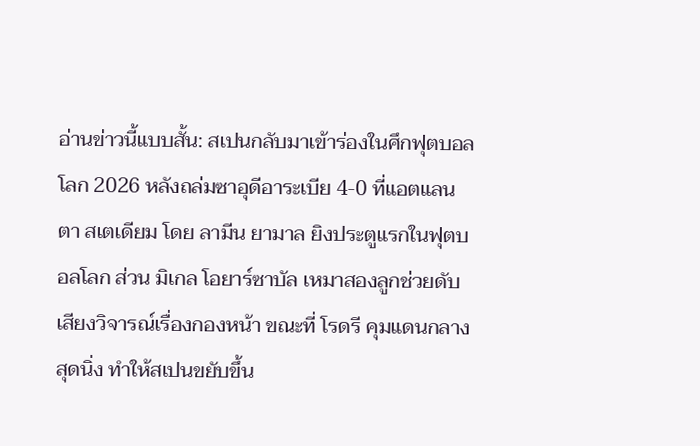อ่านข่าวนี้แบบสั้น: สเปนกลับมาเข้าร่องในศึกฟุตบอลโลก 2026 หลังถล่มซาอุดีอาระเบีย 4-0 ที่แอตแลนตา สเตเดียม โดย ลามีน ยามาล ยิงประตูแรกในฟุตบอลโลก ส่วน มิเกล โอยาร์ซาบัล เหมาสองลูกช่วยดับเสียงวิจารณ์เรื่องกองหน้า ขณะที่ โรดรี คุมแดนกลางสุดนิ่ง ทำให้สเปนขยับขึ้น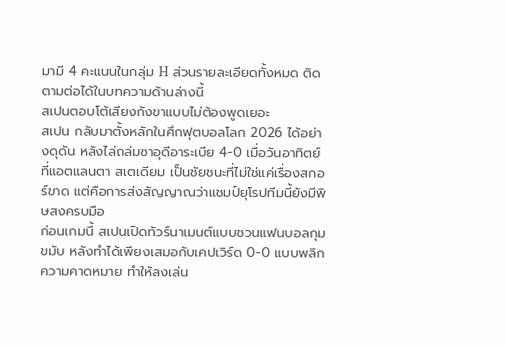มามี 4 คะแนนในกลุ่ม H ส่วนรายละเอียดทั้งหมด ติดตามต่อได้ในบทความด้านล่างนี้
สเปนตอบโต้เสียงกังขาแบบไม่ต้องพูดเยอะ
สเปน กลับมาตั้งหลักในศึกฟุตบอลโลก 2026 ได้อย่างดุดัน หลังไล่ถล่มซาอุดีอาระเบีย 4-0 เมื่อวันอาทิตย์ ที่แอตแลนตา สเตเดียม เป็นชัยชนะที่ไม่ใช่แค่เรื่องสกอร์ขาด แต่คือการส่งสัญญาณว่าแชมป์ยุโรปทีมนี้ยังมีพิษสงครบมือ
ก่อนเกมนี้ สเปนเปิดทัวร์นาเมนต์แบบชวนแฟนบอลกุมขมับ หลังทำได้เพียงเสมอกับเคปเวิร์ด 0-0 แบบพลิกความคาดหมาย ทำให้ลงเล่น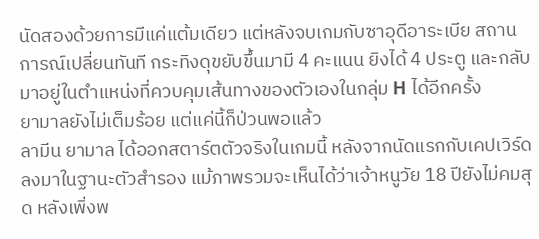นัดสองด้วยการมีแค่แต้มเดียว แต่หลังจบเกมกับซาอุดีอาระเบีย สถานการณ์เปลี่ยนทันที กระทิงดุขยับขึ้นมามี 4 คะแนน ยิงได้ 4 ประตู และกลับมาอยู่ในตำแหน่งที่ควบคุมเส้นทางของตัวเองในกลุ่ม H ได้อีกครั้ง
ยามาลยังไม่เต็มร้อย แต่แค่นี้ก็ป่วนพอแล้ว
ลามีน ยามาล ได้ออกสตาร์ตตัวจริงในเกมนี้ หลังจากนัดแรกกับเคปเวิร์ดลงมาในฐานะตัวสำรอง แม้ภาพรวมจะเห็นได้ว่าเจ้าหนูวัย 18 ปียังไม่คมสุด หลังเพิ่งพ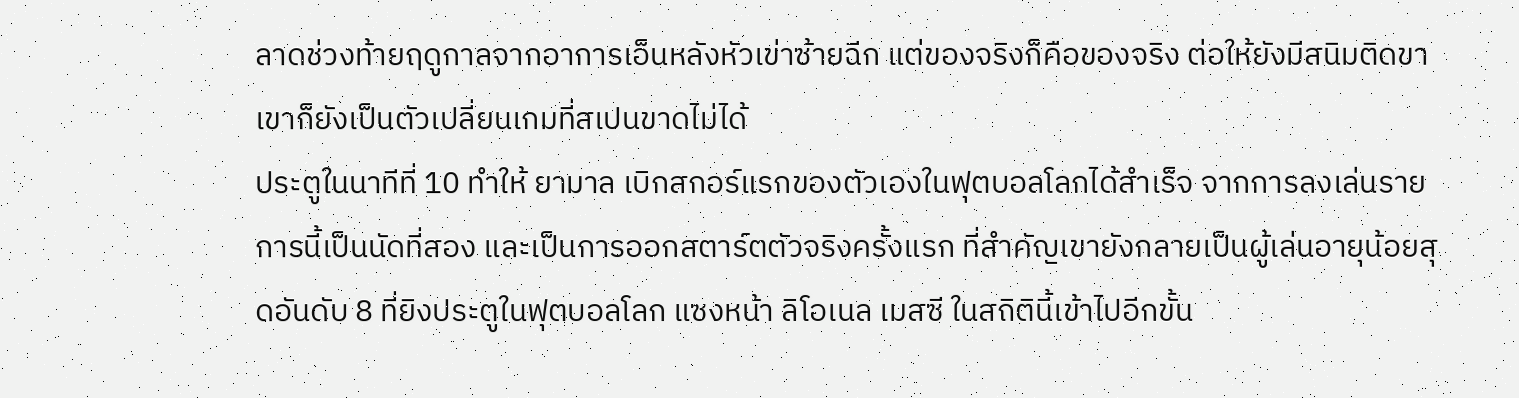ลาดช่วงท้ายฤดูกาลจากอาการเอ็นหลังหัวเข่าซ้ายฉีก แต่ของจริงก็คือของจริง ต่อให้ยังมีสนิมติดขา เขาก็ยังเป็นตัวเปลี่ยนเกมที่สเปนขาดไม่ได้
ประตูในนาทีที่ 10 ทำให้ ยามาล เบิกสกอร์แรกของตัวเองในฟุตบอลโลกได้สำเร็จ จากการลงเล่นรายการนี้เป็นนัดที่สอง และเป็นการออกสตาร์ตตัวจริงครั้งแรก ที่สำคัญเขายังกลายเป็นผู้เล่นอายุน้อยสุดอันดับ 8 ที่ยิงประตูในฟุตบอลโลก แซงหน้า ลิโอเนล เมสซี ในสถิตินี้เข้าไปอีกขั้น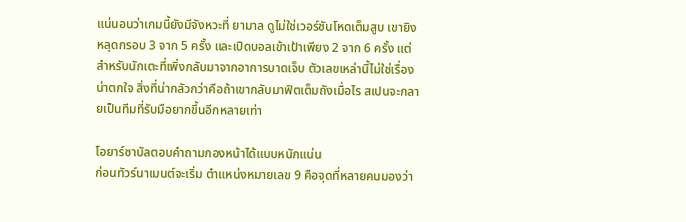แน่นอนว่าเกมนี้ยังมีจังหวะที่ ยามาล ดูไม่ใช่เวอร์ชันโหดเต็มสูบ เขายิงหลุดกรอบ 3 จาก 5 ครั้ง และเปิดบอลเข้าเป้าเพียง 2 จาก 6 ครั้ง แต่สำหรับนักเตะที่เพิ่งกลับมาจากอาการบาดเจ็บ ตัวเลขเหล่านี้ไม่ใช่เรื่องน่าตกใจ สิ่งที่น่ากลัวกว่าคือถ้าเขากลับมาฟิตเต็มถังเมื่อไร สเปนจะกลายเป็นทีมที่รับมือยากขึ้นอีกหลายเท่า

โอยาร์ซาบัลตอบคำถามกองหน้าได้แบบหนักแน่น
ก่อนทัวร์นาเมนต์จะเริ่ม ตำแหน่งหมายเลข 9 คือจุดที่หลายคนมองว่า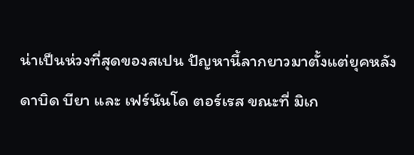น่าเป็นห่วงที่สุดของสเปน ปัญหานี้ลากยาวมาตั้งแต่ยุคหลัง ดาบิด บียา และ เฟร์นันโด ตอร์เรส ขณะที่ มิเก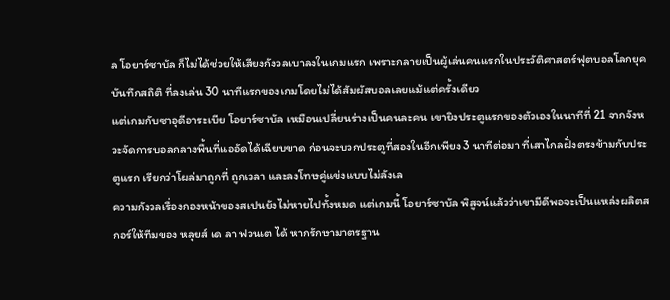ล โอยาร์ซาบัล ก็ไม่ได้ช่วยให้เสียงกังวลเบาลงในเกมแรก เพราะกลายเป็นผู้เล่นคนแรกในประวัติศาสตร์ฟุตบอลโลกยุคบันทึกสถิติ ที่ลงเล่น 30 นาทีแรกของเกมโดยไม่ได้สัมผัสบอลเลยแม้แต่ครั้งเดียว
แต่เกมกับซาอุดีอาระเบีย โอยาร์ซาบัล เหมือนเปลี่ยนร่างเป็นคนละคน เขายิงประตูแรกของตัวเองในนาทีที่ 21 จากจังหวะจัดการบอลกลางพื้นที่แออัดได้เฉียบขาด ก่อนจะบวกประตูที่สองในอีกเพียง 3 นาทีต่อมา ที่เสาไกลฝั่งตรงข้ามกับประตูแรก เรียกว่าโผล่มาถูกที่ ถูกเวลา และลงโทษคู่แข่งแบบไม่ลังเล
ความกังวลเรื่องกองหน้าของสเปนยังไม่หายไปทั้งหมด แต่เกมนี้ โอยาร์ซาบัล พิสูจน์แล้วว่าเขามีดีพอจะเป็นแหล่งผลิตสกอร์ให้ทีมของ หลุยส์ เด ลา ฟวนเต ได้ หากรักษามาตรฐาน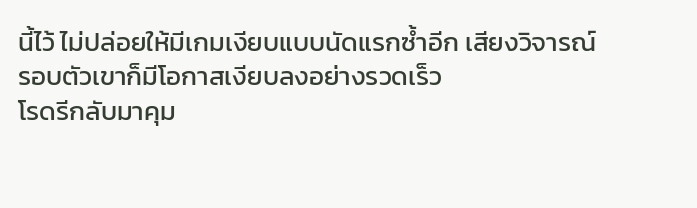นี้ไว้ ไม่ปล่อยให้มีเกมเงียบแบบนัดแรกซ้ำอีก เสียงวิจารณ์รอบตัวเขาก็มีโอกาสเงียบลงอย่างรวดเร็ว
โรดรีกลับมาคุม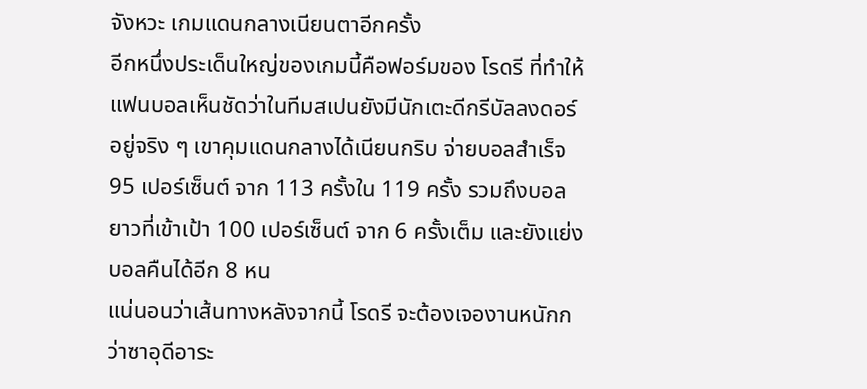จังหวะ เกมแดนกลางเนียนตาอีกครั้ง
อีกหนึ่งประเด็นใหญ่ของเกมนี้คือฟอร์มของ โรดรี ที่ทำให้แฟนบอลเห็นชัดว่าในทีมสเปนยังมีนักเตะดีกรีบัลลงดอร์อยู่จริง ๆ เขาคุมแดนกลางได้เนียนกริบ จ่ายบอลสำเร็จ 95 เปอร์เซ็นต์ จาก 113 ครั้งใน 119 ครั้ง รวมถึงบอลยาวที่เข้าเป้า 100 เปอร์เซ็นต์ จาก 6 ครั้งเต็ม และยังแย่งบอลคืนได้อีก 8 หน
แน่นอนว่าเส้นทางหลังจากนี้ โรดรี จะต้องเจองานหนักกว่าซาอุดีอาระ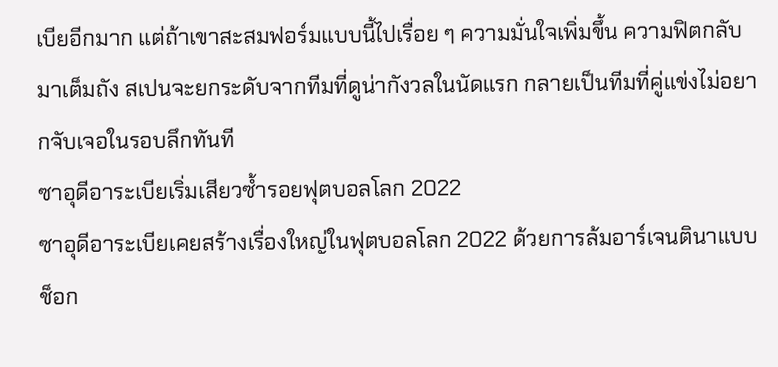เบียอีกมาก แต่ถ้าเขาสะสมฟอร์มแบบนี้ไปเรื่อย ๆ ความมั่นใจเพิ่มขึ้น ความฟิตกลับมาเต็มถัง สเปนจะยกระดับจากทีมที่ดูน่ากังวลในนัดแรก กลายเป็นทีมที่คู่แข่งไม่อยากจับเจอในรอบลึกทันที
ซาอุดีอาระเบียเริ่มเสียวซ้ำรอยฟุตบอลโลก 2022
ซาอุดีอาระเบียเคยสร้างเรื่องใหญ่ในฟุตบอลโลก 2022 ด้วยการล้มอาร์เจนตินาแบบช็อก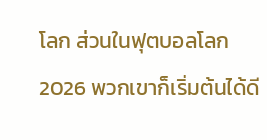โลก ส่วนในฟุตบอลโลก 2026 พวกเขาก็เริ่มต้นได้ดี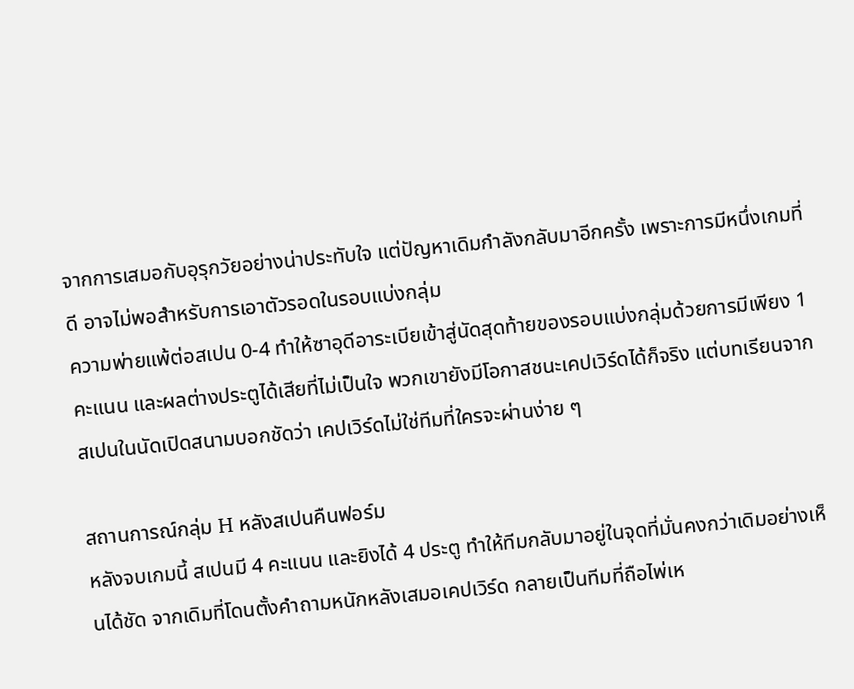จากการเสมอกับอุรุกวัยอย่างน่าประทับใจ แต่ปัญหาเดิมกำลังกลับมาอีกครั้ง เพราะการมีหนึ่งเกมที่ดี อาจไม่พอสำหรับการเอาตัวรอดในรอบแบ่งกลุ่ม
ความพ่ายแพ้ต่อสเปน 0-4 ทำให้ซาอุดีอาระเบียเข้าสู่นัดสุดท้ายของรอบแบ่งกลุ่มด้วยการมีเพียง 1 คะแนน และผลต่างประตูได้เสียที่ไม่เป็นใจ พวกเขายังมีโอกาสชนะเคปเวิร์ดได้ก็จริง แต่บทเรียนจากสเปนในนัดเปิดสนามบอกชัดว่า เคปเวิร์ดไม่ใช่ทีมที่ใครจะผ่านง่าย ๆ

สถานการณ์กลุ่ม H หลังสเปนคืนฟอร์ม
หลังจบเกมนี้ สเปนมี 4 คะแนน และยิงได้ 4 ประตู ทำให้ทีมกลับมาอยู่ในจุดที่มั่นคงกว่าเดิมอย่างเห็นได้ชัด จากเดิมที่โดนตั้งคำถามหนักหลังเสมอเคปเวิร์ด กลายเป็นทีมที่ถือไพ่เห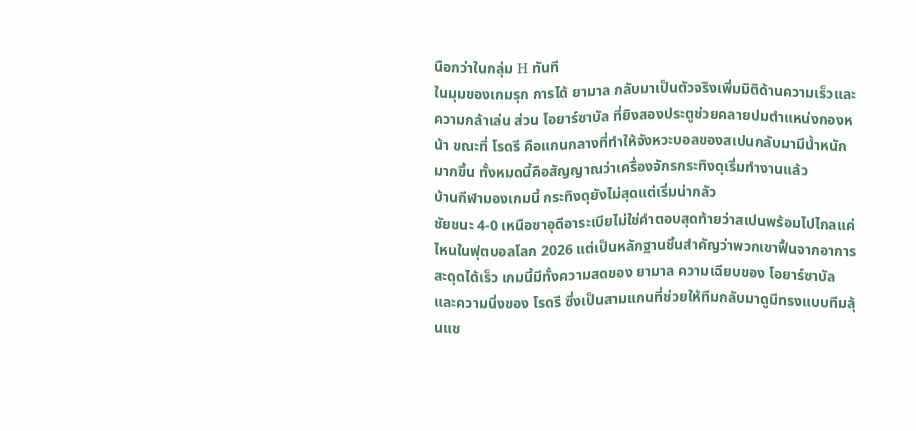นือกว่าในกลุ่ม H ทันที
ในมุมของเกมรุก การได้ ยามาล กลับมาเป็นตัวจริงเพิ่มมิติด้านความเร็วและความกล้าเล่น ส่วน โอยาร์ซาบัล ที่ยิงสองประตูช่วยคลายปมตำแหน่งกองหน้า ขณะที่ โรดรี คือแกนกลางที่ทำให้จังหวะบอลของสเปนกลับมามีน้ำหนักมากขึ้น ทั้งหมดนี้คือสัญญาณว่าเครื่องจักรกระทิงดุเริ่มทำงานแล้ว
บ้านกีฬามองเกมนี้ กระทิงดุยังไม่สุดแต่เริ่มน่ากลัว
ชัยชนะ 4-0 เหนือซาอุดีอาระเบียไม่ใช่คำตอบสุดท้ายว่าสเปนพร้อมไปไกลแค่ไหนในฟุตบอลโลก 2026 แต่เป็นหลักฐานชิ้นสำคัญว่าพวกเขาฟื้นจากอาการสะดุดได้เร็ว เกมนี้มีทั้งความสดของ ยามาล ความเฉียบของ โอยาร์ซาบัล และความนิ่งของ โรดรี ซึ่งเป็นสามแกนที่ช่วยให้ทีมกลับมาดูมีทรงแบบทีมลุ้นแช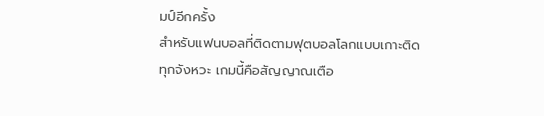มป์อีกครั้ง
สำหรับแฟนบอลที่ติดตามฟุตบอลโลกแบบเกาะติดทุกจังหวะ เกมนี้คือสัญญาณเตือ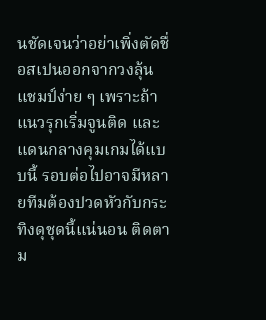นชัดเจนว่าอย่าเพิ่งตัดชื่อสเปนออกจากวงลุ้นแชมป์ง่าย ๆ เพราะถ้าแนวรุกเริ่มจูนติด และแดนกลางคุมเกมได้แบบนี้ รอบต่อไปอาจมีหลายทีมต้องปวดหัวกับกระทิงดุชุดนี้แน่นอน ติดตาม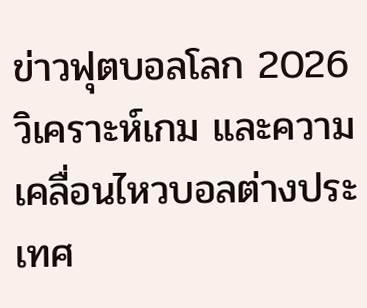ข่าวฟุตบอลโลก 2026 วิเคราะห์เกม และความเคลื่อนไหวบอลต่างประเทศ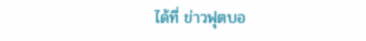ได้ที่ ข่าวฟุตบอ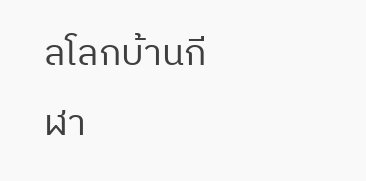ลโลกบ้านกีฬา